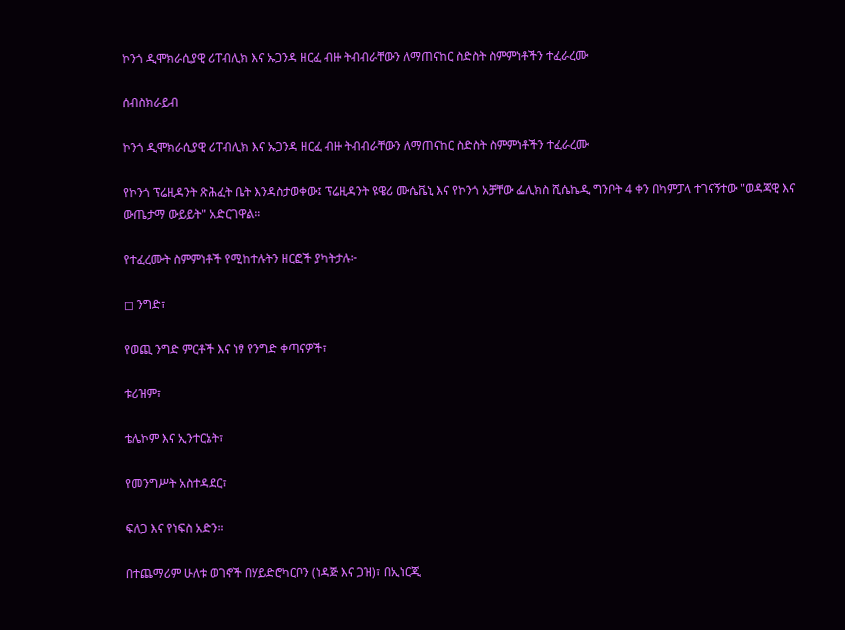ኮንጎ ዲሞክራሲያዊ ሪፐብሊክ እና ኡጋንዳ ዘርፈ ብዙ ትብብራቸውን ለማጠናከር ስድስት ስምምነቶችን ተፈራረሙ

ሰብስክራይብ

ኮንጎ ዲሞክራሲያዊ ሪፐብሊክ እና ኡጋንዳ ዘርፈ ብዙ ትብብራቸውን ለማጠናከር ስድስት ስምምነቶችን ተፈራረሙ

የኮንጎ ፕሬዚዳንት ጽሕፈት ቤት እንዳስታወቀው፤ ፕሬዚዳንት ዩዌሪ ሙሴቬኒ እና የኮንጎ አቻቸው ፌሊክስ ሺሴኬዲ ግንቦት 4 ቀን በካምፓላ ተገናኝተው "ወዳጃዊ እና ውጤታማ ውይይት" አድርገዋል።

የተፈረሙት ስምምነቶች የሚከተሉትን ዘርፎች ያካትታሉ፦

◻ ንግድ፣

የወጪ ንግድ ምርቶች እና ነፃ የንግድ ቀጣናዎች፣

ቱሪዝም፣

ቴሌኮም እና ኢንተርኔት፣

የመንግሥት አስተዳደር፣

ፍለጋ እና የነፍስ አድን።

በተጨማሪም ሁለቱ ወገኖች በሃይድሮካርቦን (ነዳጅ እና ጋዝ)፣ በኢነርጂ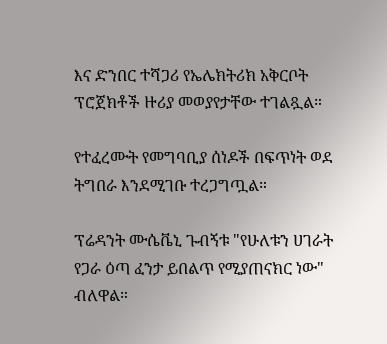እና ድንበር ተሻጋሪ የኤሌክትሪክ አቅርቦት ፕሮጀክቶች ዙሪያ መወያየታቸው ተገልጿል።

የተፈረሙት የመግባቢያ ሰነዶች በፍጥነት ወደ ትግበራ እንደሚገቡ ተረጋግጧል።

ፕሬዳንት ሙሴቬኒ ጉብኝቱ "የሁለቱን ሀገራት የጋራ ዕጣ ፈንታ ይበልጥ የሚያጠናክር ነው" ብለዋል።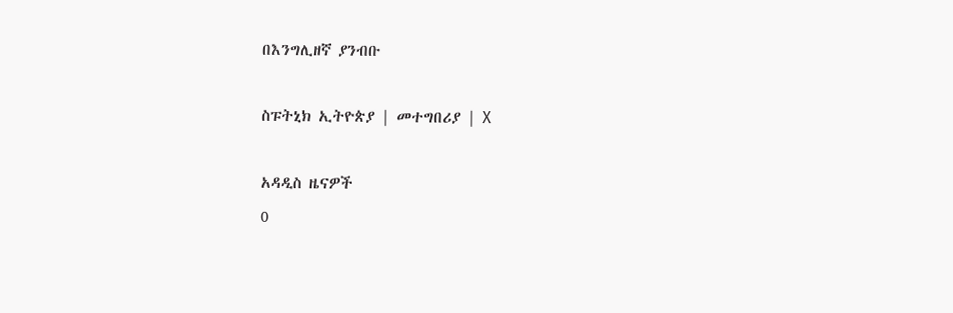በእንግሊዘኛ ያንብቡ

ስፑትኒክ ኢትዮጵያ | መተግበሪያ | X

አዳዲስ ዜናዎች
0